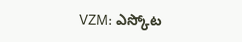VZM: ఎస్కోట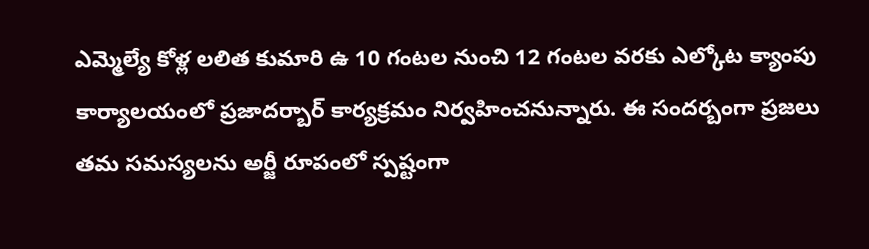ఎమ్మెల్యే కోళ్ల లలిత కుమారి ఉ 10 గంటల నుంచి 12 గంటల వరకు ఎల్కోట క్యాంపు కార్యాలయంలో ప్రజాదర్బార్ కార్యక్రమం నిర్వహించనున్నారు. ఈ సందర్బంగా ప్రజలు తమ సమస్యలను అర్జీ రూపంలో స్పష్టంగా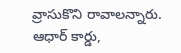వ్రాసుకొని రావాలన్నారు. ఆధార్ కార్డు,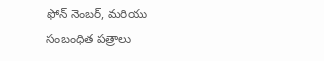ఫోన్ నెంబర్, మరియు సంబంధిత పత్రాలు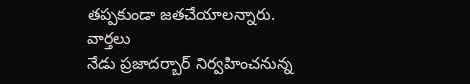తప్పకుండా జతచేయాలన్నారు.
వార్తలు
నేడు ప్రజాదర్బార్ నిర్వహించనున్న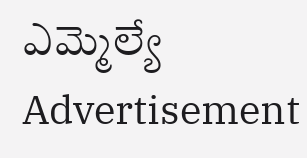ఎమ్మెల్యే
Advertisement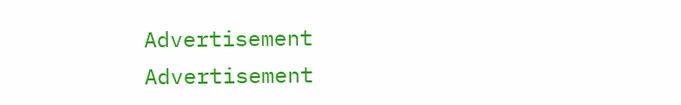Advertisement
Advertisement